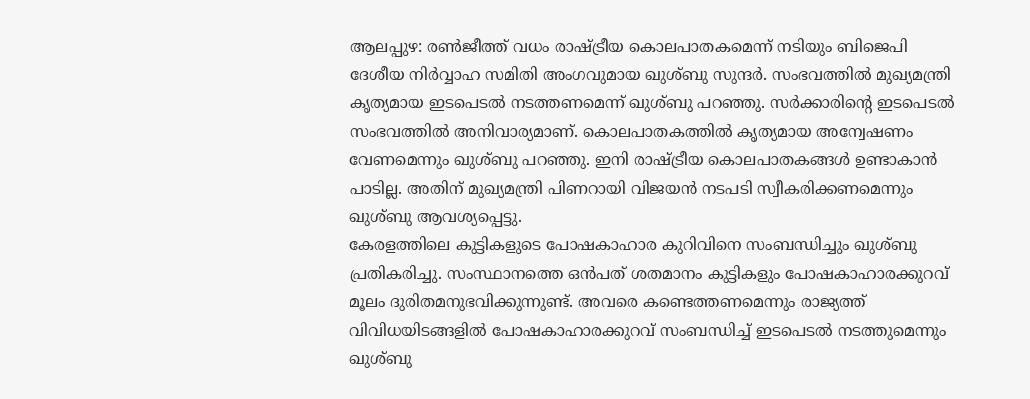ആലപ്പുഴ: രൺജീത്ത് വധം രാഷ്ട്രീയ കൊലപാതകമെന്ന് നടിയും ബിജെപി ദേശീയ നിർവ്വാഹ സമിതി അംഗവുമായ ഖുശ്ബു സുന്ദർ. സംഭവത്തിൽ മുഖ്യമന്ത്രി കൃത്യമായ ഇടപെടൽ നടത്തണമെന്ന് ഖുശ്ബു പറഞ്ഞു. സർക്കാരിന്റെ ഇടപെടൽ സംഭവത്തിൽ അനിവാര്യമാണ്. കൊലപാതകത്തിൽ കൃത്യമായ അന്വേഷണം വേണമെന്നും ഖുശ്ബു പറഞ്ഞു. ഇനി രാഷ്ട്രീയ കൊലപാതകങ്ങൾ ഉണ്ടാകാൻ പാടില്ല. അതിന് മുഖ്യമന്ത്രി പിണറായി വിജയൻ നടപടി സ്വീകരിക്കണമെന്നും ഖുശ്ബു ആവശ്യപ്പെട്ടു.
കേരളത്തിലെ കുട്ടികളുടെ പോഷകാഹാര കുറിവിനെ സംബന്ധിച്ചും ഖുശ്ബു പ്രതികരിച്ചു. സംസ്ഥാനത്തെ ഒൻപത് ശതമാനം കുട്ടികളും പോഷകാഹാരക്കുറവ് മൂലം ദുരിതമനുഭവിക്കുന്നുണ്ട്. അവരെ കണ്ടെത്തണമെന്നും രാജ്യത്ത് വിവിധയിടങ്ങളിൽ പോഷകാഹാരക്കുറവ് സംബന്ധിച്ച് ഇടപെടൽ നടത്തുമെന്നും ഖുശ്ബു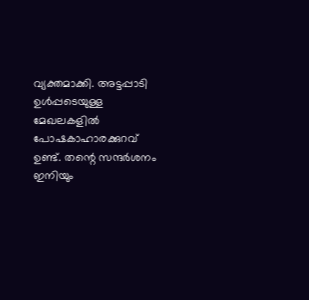വ്യക്തമാക്കി. അട്ടപ്പാടി ഉൾപ്പടെയുള്ള മേഖലകളിൽ പോഷകാഹാരക്കുറവ് ഉണ്ട്. തന്റെ സന്ദർശനം ഇനിയും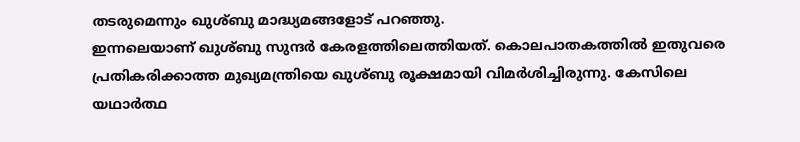തടരുമെന്നും ഖുശ്ബു മാദ്ധ്യമങ്ങളോട് പറഞ്ഞു.
ഇന്നലെയാണ് ഖുശ്ബു സുന്ദർ കേരളത്തിലെത്തിയത്. കൊലപാതകത്തിൽ ഇതുവരെ പ്രതികരിക്കാത്ത മുഖ്യമന്ത്രിയെ ഖുശ്ബു രൂക്ഷമായി വിമർശിച്ചിരുന്നു. കേസിലെ യഥാർത്ഥ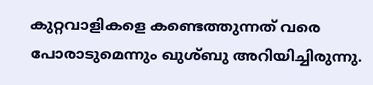കുറ്റവാളികളെ കണ്ടെത്തുന്നത് വരെ പോരാടുമെന്നും ഖുശ്ബു അറിയിച്ചിരുന്നു.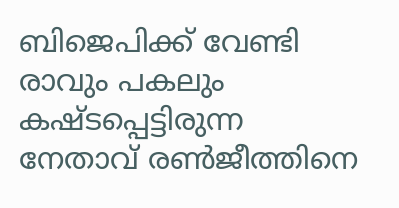ബിജെപിക്ക് വേണ്ടി രാവും പകലും കഷ്ടപ്പെട്ടിരുന്ന നേതാവ് രൺജീത്തിനെ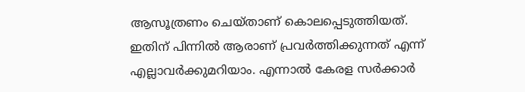ആസൂത്രണം ചെയ്താണ് കൊലപ്പെടുത്തിയത്. ഇതിന് പിന്നിൽ ആരാണ് പ്രവർത്തിക്കുന്നത് എന്ന് എല്ലാവർക്കുമറിയാം. എന്നാൽ കേരള സർക്കാർ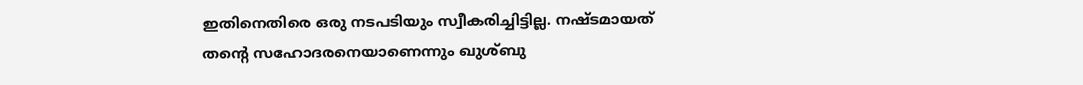ഇതിനെതിരെ ഒരു നടപടിയും സ്വീകരിച്ചിട്ടില്ല. നഷ്ടമായത് തന്റെ സഹോദരനെയാണെന്നും ഖുശ്ബു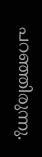പറഞ്ഞിരുന്നു.